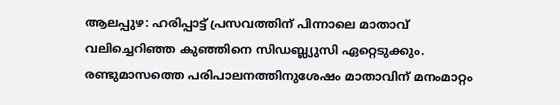ആലപ്പുഴ: ഹരിപ്പാട്ട് പ്രസവത്തിന് പിന്നാലെ മാതാവ് വലിച്ചെറിഞ്ഞ കുഞ്ഞിനെ സിഡബ്ല്യുസി ഏറ്റെടുക്കും. രണ്ടുമാസത്തെ പരിപാലനത്തിനുശേഷം മാതാവിന് മനംമാറ്റം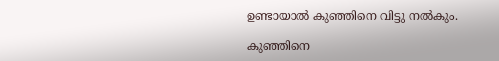ഉണ്ടായാൽ കുഞ്ഞിനെ വിട്ടു നൽകും.

കുഞ്ഞിനെ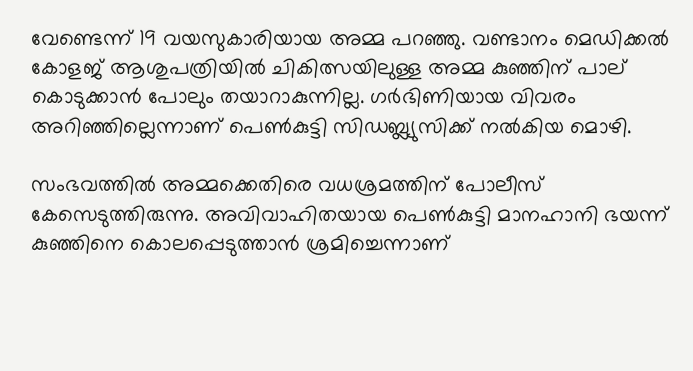വേണ്ടെന്ന് 19 വയസുകാരിയായ അമ്മ പറഞ്ഞു. വണ്ടാനം മെഡിക്കൽ കോളജ് ആശുപത്രിയിൽ ചികിത്സയിലുള്ള അമ്മ കുഞ്ഞിന് പാല് കൊടുക്കാൻ പോലും തയാറാകുന്നില്ല. ഗർഭിണിയായ വിവരം അറിഞ്ഞില്ലെന്നാണ് പെൺകുട്ടി സിഡബ്ല്യുസിക്ക് നൽകിയ മൊഴി.

സംഭവത്തിൽ അമ്മക്കെതിരെ വധശ്രമത്തിന് പോലീസ് കേസെടുത്തിരുന്നു. അവിവാഹിതയായ പെൺകുട്ടി മാനഹാനി ഭയന്ന് കുഞ്ഞിനെ കൊലപ്പെടുത്താൻ ശ്രമിച്ചെന്നാണ്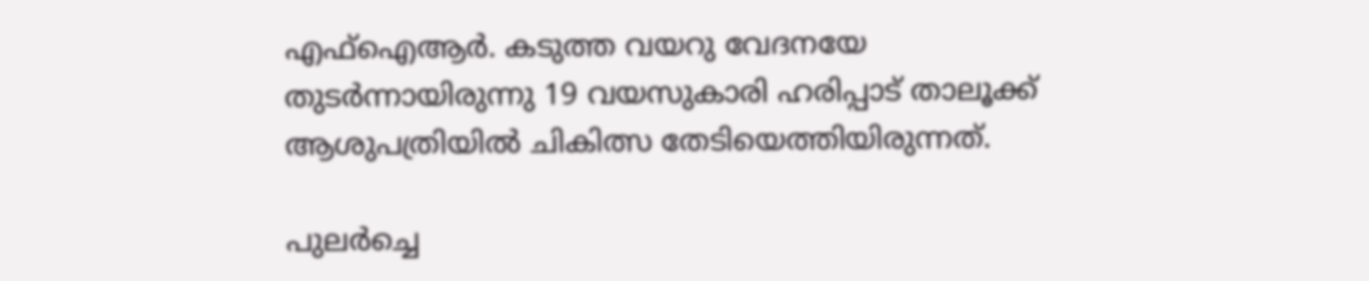എഫ്ഐആർ. കടുത്ത വയറു വേദനയേ തുടർന്നായിരുന്നു 19 വയസുകാരി ഹരിപ്പാട് താലൂക്ക് ആശുപത്രിയിൽ ചികിത്സ തേടിയെത്തിയിരുന്നത്.

പുലർച്ചെ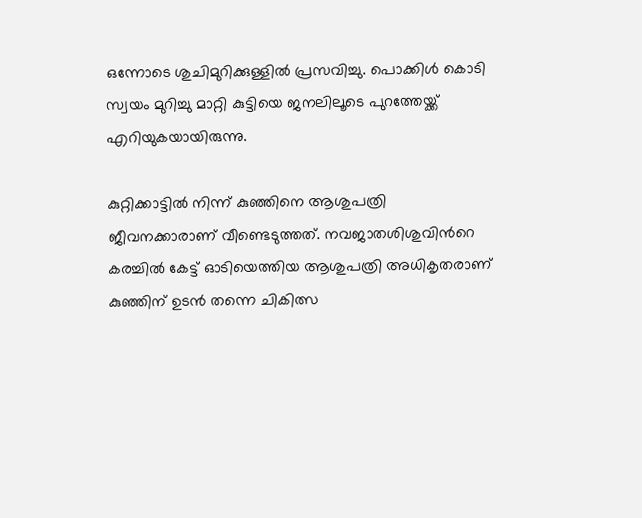ഒന്നോടെ ശുചിമുറിക്കുള്ളിൽ പ്രസവിച്ചു. പൊക്കിൾ കൊടി സ്വയം മുറിച്ചു മാറ്റി കുട്ടിയെ ജനലിലൂടെ പുറത്തേയ്ക്ക് എറിയുകയായിരുന്നു.

കുറ്റിക്കാട്ടിൽ നിന്ന് കുഞ്ഞിനെ ആശുപത്രി ജീവനക്കാരാണ് വീണ്ടെടുത്തത്. നവജാതശിശുവിന്‍റെ കരച്ചിൽ കേട്ട് ഓടിയെത്തിയ ആശുപത്രി അധികൃതരാണ് കുഞ്ഞിന് ഉടൻ തന്നെ ചികിത്സ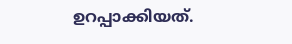ഉറപ്പാക്കിയത്.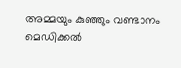അമ്മയും കുഞ്ഞും വണ്ടാനം മെ‍ഡിക്കൽ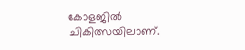കോളജിൽ ചികിത്സയിലാണ്.